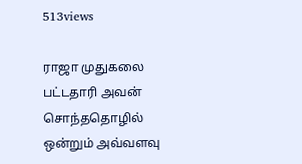513views

ராஜா முதுகலை பட்டதாரி அவன் சொந்ததொழில் ஒன்றும் அவ்வளவு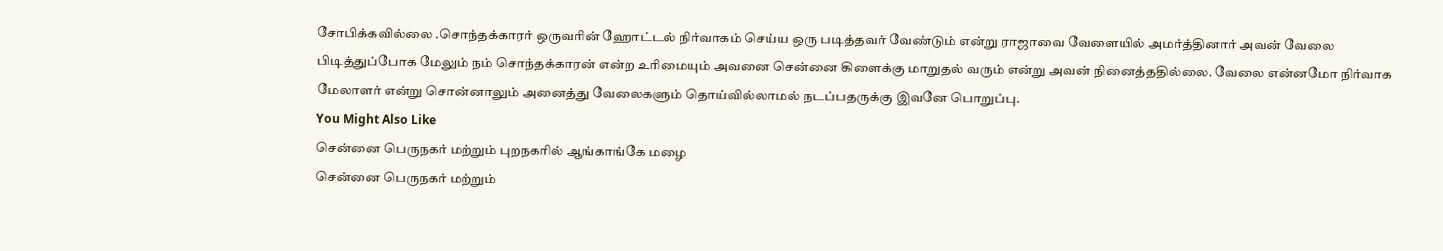சோபிக்கவில்லை .சொந்தக்காரர் ஒருவரின் ஹோட்டல் நிர்வாகம் செய்ய ஒரு படித்தவர் வேண்டும் என்று ராஜாவை வேளையில் அமர்த்தினார் அவன் வேலை பிடித்துப்போக மேலும் நம் சொந்தக்காரன் என்ற உரிமையும் அவனை சென்னை கிளைக்கு மாறுதல் வரும் என்று அவன் நினைத்ததில்லை. வேலை என்னமோ நிர்வாக மேலாளர் என்று சொன்னாலும் அனைத்து வேலைகளும் தொய்வில்லாமல் நடப்பதருக்கு இவனே பொறுப்பு.
You Might Also Like
சென்னை பெருநகர் மற்றும் புறநகரில் ஆங்காங்கே மழை
சென்னை பெருநகர் மற்றும்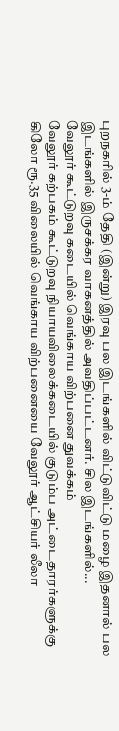புறநகரில் 3-ம் தேதி (இன்று) இரவு பல இடங்களில் விட்டுவிட்டு மழை இதனால் பல இடங்களில் இருசக்கர வாகனத்தில் அவதிப்பட்டனர். சில இடங்களில்...
வேலூர் கூட்டுறவு கடையில் வெங்காய விற்பனை துவக்கம்
வேலூர் கற்பகம் கூட்டுறவு நியாயவிலைக்கடையில் குடும்ப அட்டைதாரர்களுக்கு கிலோ ரூ.35 விலையில் வெங்காய விற்பனையை வேலூர் ஆட்சியர் லீலா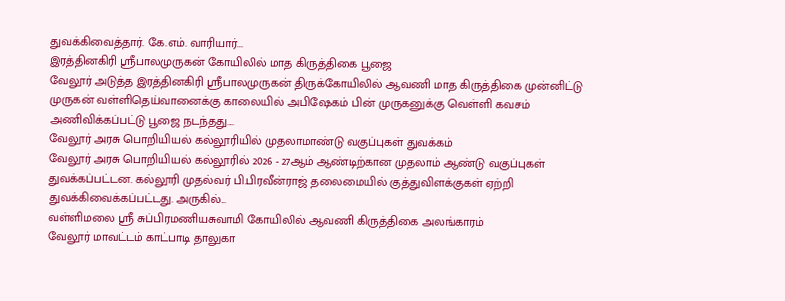துவக்கிவைத்தார். கே.எம். வாரியார்...
இரத்தினகிரி ஸ்ரீபாலமுருகன் கோயிலில் மாத கிருத்திகை பூஜை
வேலூர் அடுத்த இரத்தினகிரி ஸ்ரீபாலமுருகன் திருக்கோயிலில் ஆவணி மாத கிருத்திகை முன்னிட்டு முருகன் வள்ளிதெய்வானைக்கு காலையில் அபிஷேகம் பின் முருகனுக்கு வெள்ளி கவசம் அணிவிக்கப்பட்டு பூஜை நடந்தது....
வேலூர் அரசு பொறியியல் கல்லூரியில் முதலாமாண்டு வகுப்புகள் துவக்கம்
வேலூர் அரசு பொறியியல் கல்லூரில் 2026 - 27ஆம் ஆண்டிற்கான முதலாம் ஆண்டு வகுப்புகள் துவக்கப்பட்டன. கல்லூரி முதல்வர் பி.பிரவீன்ராஜ் தலைமையில் குத்துவிளக்குகள் ஏற்றி துவக்கிவைக்கப்பட்டது. அருகில்...
வள்ளிமலை ஸ்ரீ சுப்பிரமணியசுவாமி கோயிலில் ஆவணி கிருத்திகை அலங்காரம்
வேலூர் மாவட்டம் காட்பாடி தாலுகா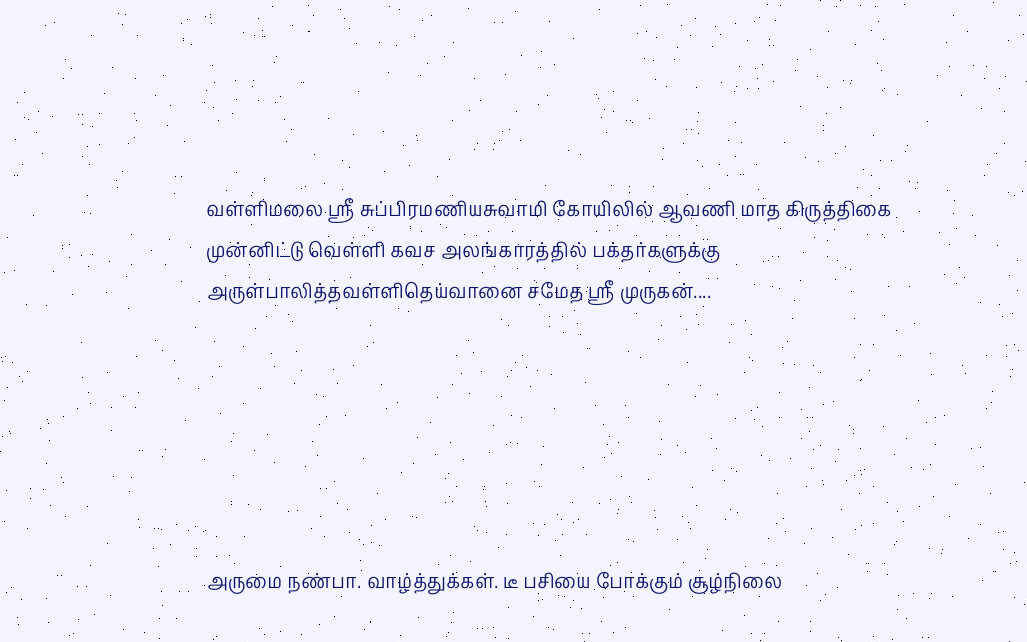வள்ளிமலை ஸ்ரீ சுப்பிரமணியசுவாமி கோயிலில் ஆவணி மாத கிருத்திகை முன்னிட்டு வெள்ளி கவச அலங்காரத்தில் பக்தர்களுக்கு அருள்பாலித்தவள்ளிதெய்வானை சமேத ஸ்ரீ முருகன்....






அருமை நண்பா. வாழ்த்துக்கள். டீ பசியை போக்கும் சூழ்நிலை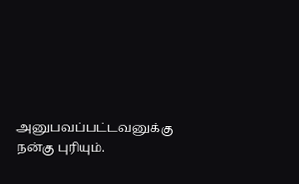அனுபவப்பட்டவனுக்கு நன்கு புரியும்.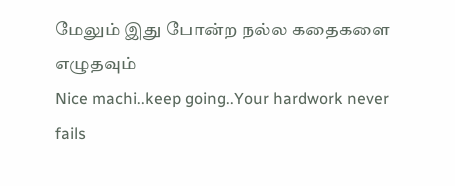மேலும் இது போன்ற நல்ல கதைகளை எழுதவும்
Nice machi..keep going..Your hardwork never fails